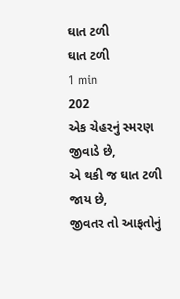ઘાત ટળી
ઘાત ટળી
1 min
202
એક ચેહરનું સ્મરણ જીવાડે છે,
એ થકી જ ઘાત ટળી જાય છે,
જીવતર તો આફતોનું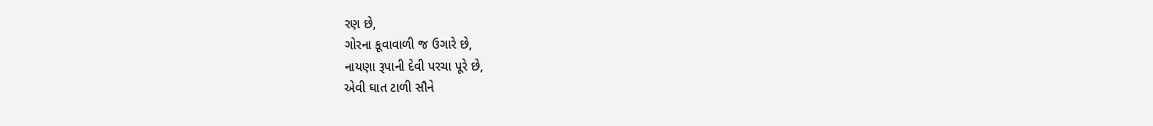રણ છે,
ગોરના કૂવાવાળી જ ઉગારે છે,
નાયણા રૂપાની દેવી પરચા પૂરે છે,
એવી ઘાત ટાળી સૌને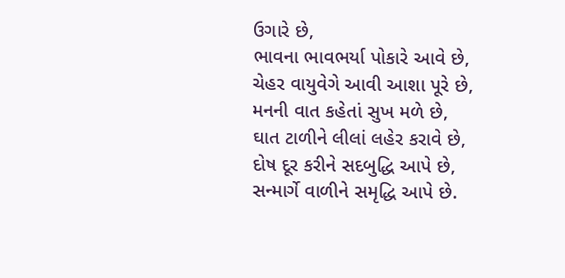ઉગારે છે,
ભાવના ભાવભર્યા પોકારે આવે છે,
ચેહર વાયુવેગે આવી આશા પૂરે છે,
મનની વાત કહેતાં સુખ મળે છે,
ઘાત ટાળીને લીલાં લહેર કરાવે છે,
દોષ દૂર કરીને સદબુદ્ધિ આપે છે,
સન્માર્ગે વાળીને સમૃદ્ધિ આપે છે.